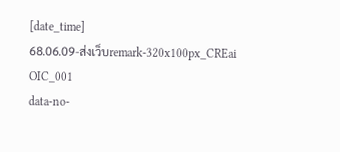[date_time]
68.06.09-ส่งเว็บremark-320x100px_CREai
OIC_001
data-no-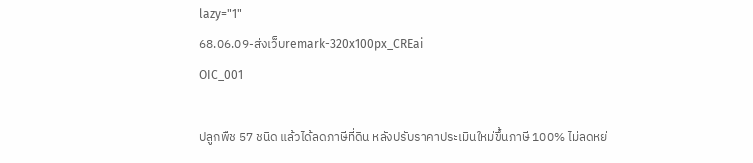lazy="1"
68.06.09-ส่งเว็บremark-320x100px_CREai
OIC_001

ปลูกพืช 57 ชนิด แล้วได้ลดภาษีที่ดิน หลังปรับราคาประเมินใหม่ขึ้นภาษี 100% ไม่ลดหย่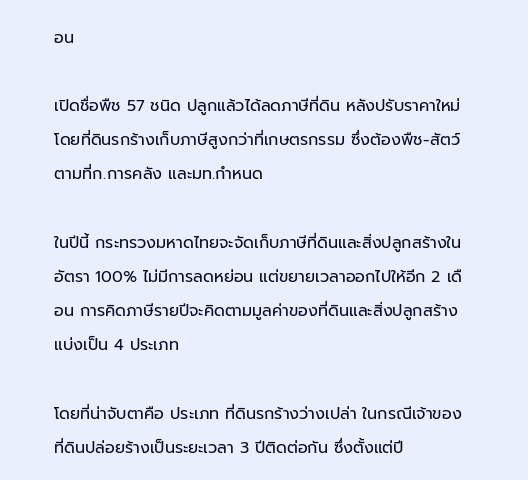อน

เปิดชื่อพืช 57 ชนิด ปลูกแล้วได้ลดภาษีที่ดิน หลังปรับราคาใหม่ โดยที่ดินรกร้างเก็บภาษีสูงกว่าที่เกษตรกรรม ซึ่งต้องพืช-สัตว์ ตามที่ก.การคลัง และมท.กำหนด

ในปีนี้ กระทรวงมหาดไทยจะจัดเก็บภาษีที่ดินและสิ่งปลูกสร้างในอัตรา 100% ไม่มีการลดหย่อน แต่ขยายเวลาออกไปให้อีก 2 เดือน การคิดภาษีรายปีจะคิดตามมูลค่าของที่ดินและสิ่งปลูกสร้าง แบ่งเป็น 4 ประเภท

โดยที่น่าจับตาคือ ประเภท ที่ดินรกร้างว่างเปล่า ในกรณีเจ้าของที่ดินปล่อยร้างเป็นระยะเวลา 3 ปีติดต่อกัน ซึ่งตั้งแต่ปี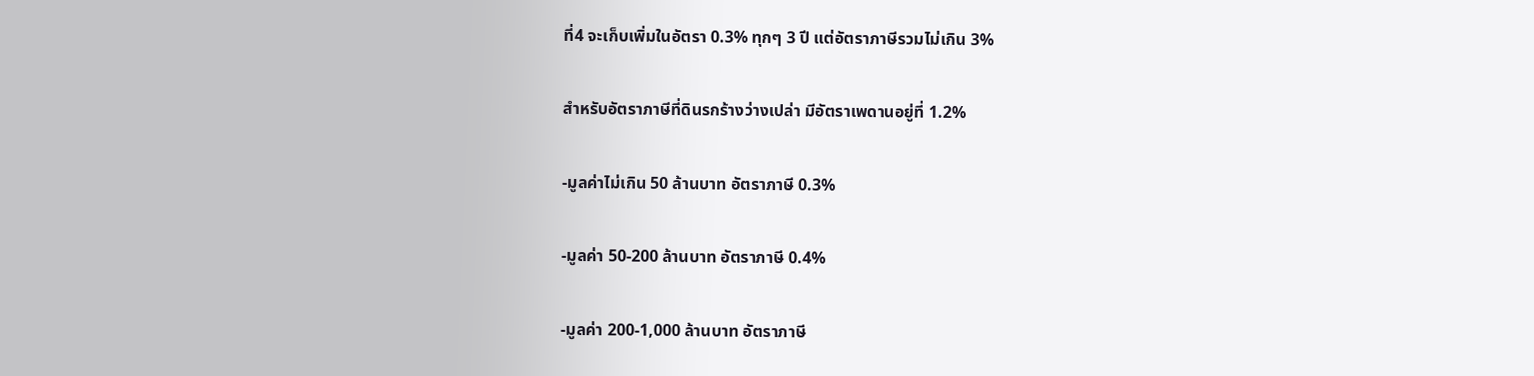ที่4 จะเก็บเพิ่มในอัตรา 0.3% ทุกๆ 3 ปี แต่อัตราภาษีรวมไม่เกิน 3%

สำหรับอัตราภาษีที่ดินรกร้างว่างเปล่า มีอัตราเพดานอยู่ที่ 1.2%

-มูลค่าไม่เกิน 50 ล้านบาท อัตราภาษี 0.3%

-มูลค่า 50-200 ล้านบาท อัตราภาษี 0.4%

-มูลค่า 200-1,000 ล้านบาท อัตราภาษี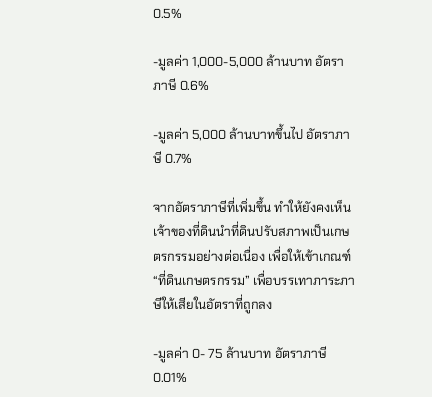0.5%

-มูลค่า 1,000-5,000 ล้านบาท อัตราภาษี 0.6%

-มูลค่า 5,000 ล้านบาทขึ้นไป อัตราภาษี 0.7%

จากอัตราภาษีที่เพิ่มขึ้น ทำให้ยังคงเห็นเจ้าของที่ดินนำที่ดินปรับสภาพเป็นเกษตรกรรมอย่างต่อเนื่อง เพื่อให้เข้าเกณฑ์ “ที่ดินเกษตรกรรม” เพื่อบรรเทาภาระภาษีให้เสียในอัตราที่ถูกลง

-มูลค่า 0- 75 ล้านบาท อัตราภาษี 0.01%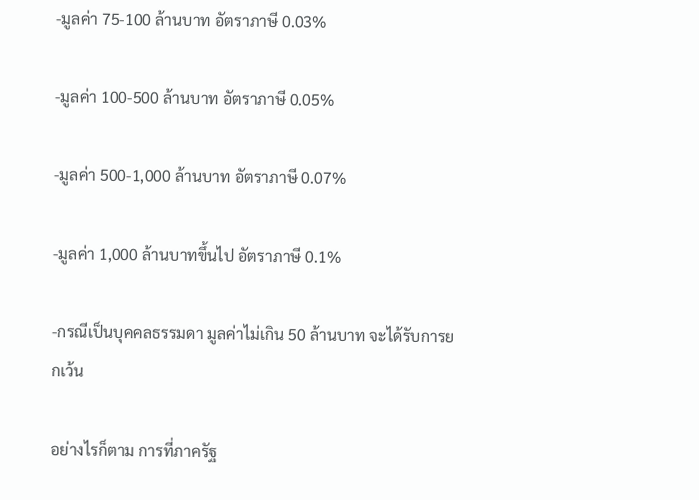-มูลค่า 75-100 ล้านบาท อัตราภาษี 0.03%

-มูลค่า 100-500 ล้านบาท อัตราภาษี 0.05%

-มูลค่า 500-1,000 ล้านบาท อัตราภาษี 0.07%

-มูลค่า 1,000 ล้านบาทขึ้นไป อัตราภาษี 0.1%

-กรณีเป็นบุคคลธรรมดา มูลค่าไม่เกิน 50 ล้านบาท จะได้รับการยกเว้น

อย่างไรก็ตาม การที่ภาครัฐ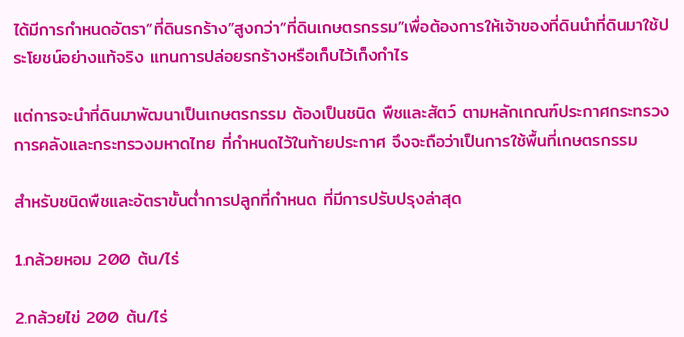ได้มีการกำหนดอัตรา“ที่ดินรกร้าง”สูงกว่า“ที่ดินเกษตรกรรม”เพื่อต้องการให้เจ้าของที่ดินนำที่ดินมาใช้ประโยชน์อย่างแท้จริง แทนการปล่อยรกร้างหรือเก็บไว้เก็งกำไร

แต่การจะนำที่ดินมาพัฒนาเป็นเกษตรกรรม ต้องเป็นชนิด พืชและสัตว์ ตามหลักเกณฑ์ประกาศกระทรวงการคลังและกระทรวงมหาดไทย ที่กำหนดไว้ในท้ายประกาศ จึงจะถือว่าเป็นการใช้พื้นที่เกษตรกรรม

สำหรับชนิดพืชและอัตราขั้นต่ำการปลูกที่กำหนด ที่มีการปรับปรุงล่าสุด

1.กล้วยหอม 200 ต้น/ไร่

2.กล้วยไข่ 200 ต้น/ไร่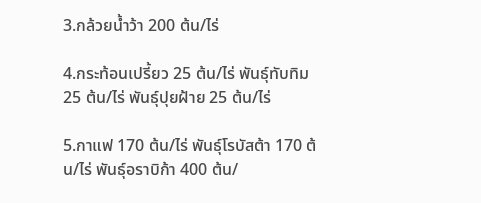3.กล้วยน้ำว้า 200 ต้น/ไร่

4.กระท้อนเปรี้ยว 25 ต้น/ไร่ พันธุ์ทับทิม 25 ต้น/ไร่ พันธุ์ปุยฝ้าย 25 ต้น/ไร่

5.กาแฟ 170 ต้น/ไร่ พันธุ์โรบัสต้า 170 ต้น/ไร่ พันธุ์อราบิก้า 400 ต้น/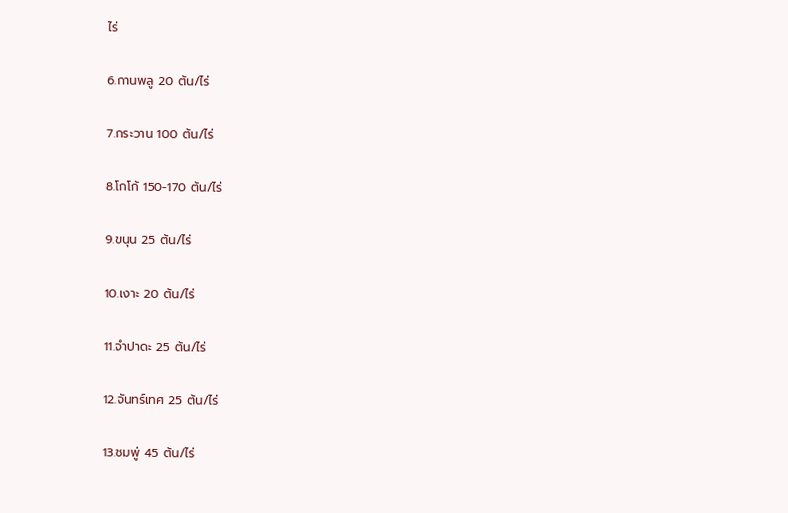ไร่

6.กานพลู 20 ต้น/ไร่

7.กระวาน 100 ต้น/ไร่

8.โกโก้ 150-170 ต้น/ไร่

9.ขนุน 25 ต้น/ไร่

10.เงาะ 20 ต้น/ไร่

11.จำปาดะ 25 ต้น/ไร่

12.จันทร์เทศ 25 ต้น/ไร่

13.ชมพู่ 45 ต้น/ไร่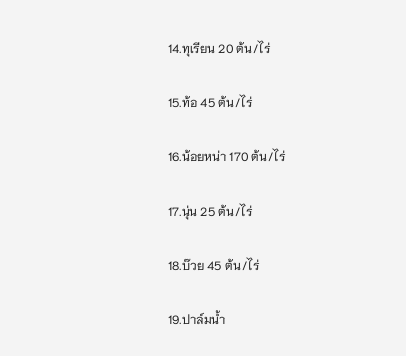14.ทุเรียน 20 ต้น/ไร่

15.ท้อ 45 ต้น/ไร่

16.น้อยหน่า 170 ต้น/ไร่

17.นุ่น 25 ต้น/ไร่

18.บ๊วย 45 ต้น/ไร่

19.ปาล์มน้ำ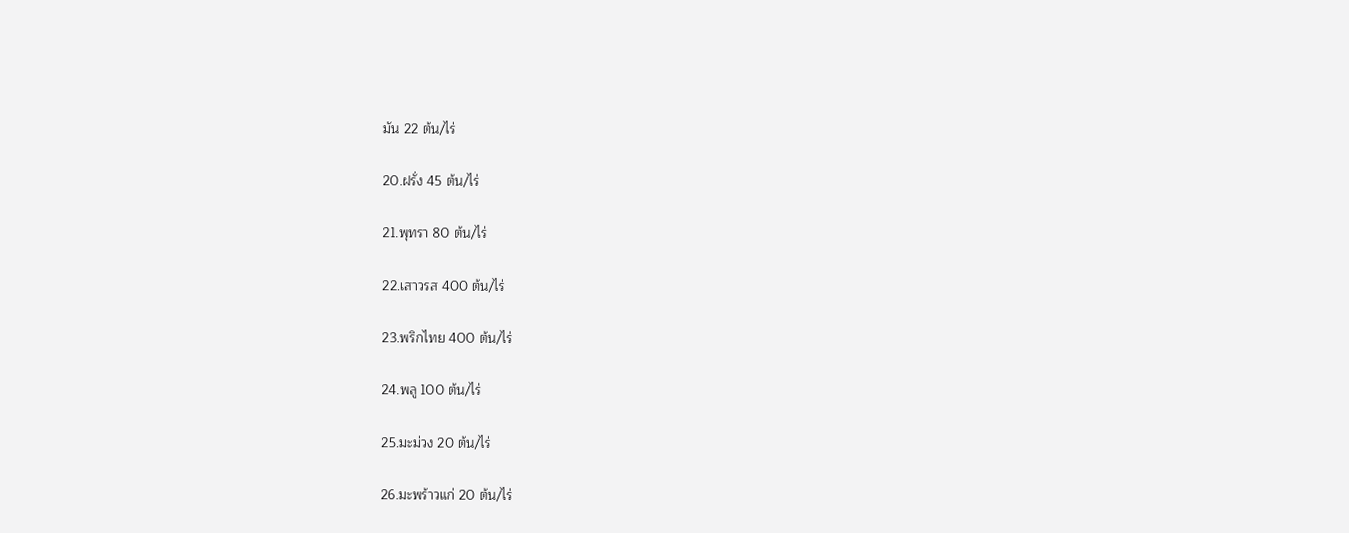มัน 22 ต้น/ไร่

20.ฝรั่ง 45 ต้น/ไร่

21.พุทรา 80 ต้น/ไร่

22.เสาวรส 400 ต้น/ไร่

23.พริกไทย 400 ต้น/ไร่

24.พลู 100 ต้น/ไร่

25.มะม่วง 20 ต้น/ไร่

26.มะพร้าวแก่ 20 ต้น/ไร่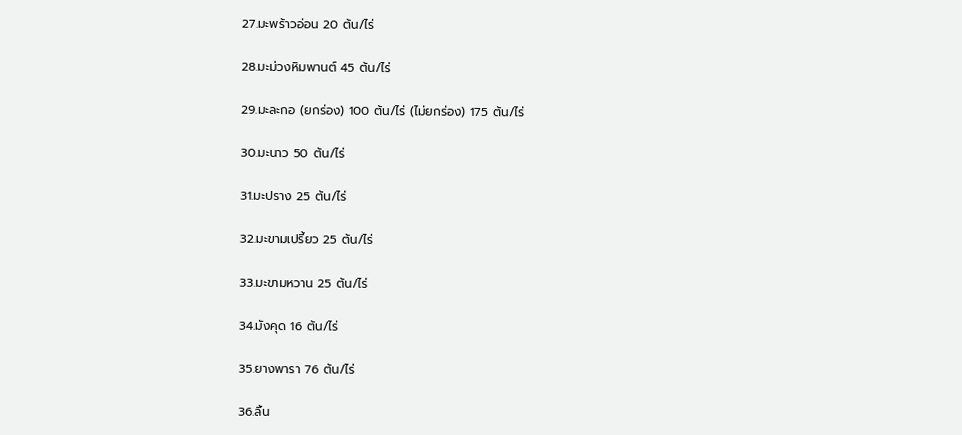27.มะพร้าวอ่อน 20 ต้น/ไร่

28.มะม่วงหิมพานต์ 45 ต้น/ไร่

29.มะละกอ (ยกร่อง) 100 ต้น/ไร่ (ไม่ยกร่อง) 175 ต้น/ไร่

30.มะนาว 50 ต้น/ไร่

31.มะปราง 25 ต้น/ไร่

32.มะขามเปรี้ยว 25 ต้น/ไร่

33.มะขามหวาน 25 ต้น/ไร่

34.มังคุด 16 ต้น/ไร่

35.ยางพารา 76 ต้น/ไร่

36.ลิ้น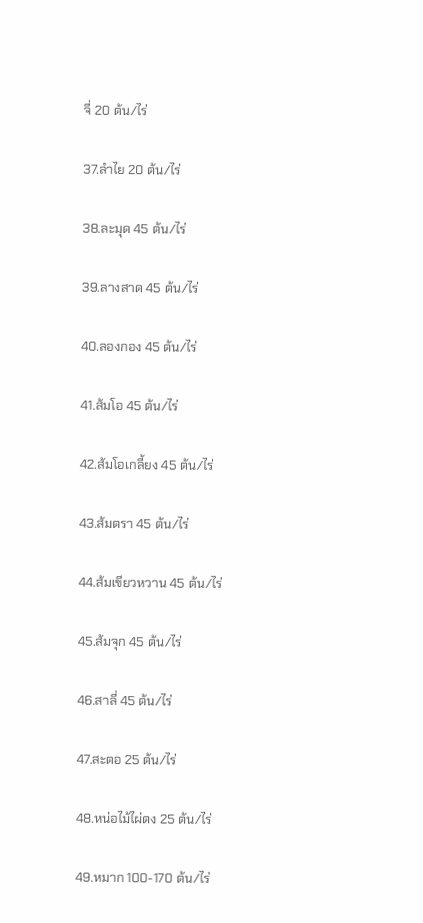จี่ 20 ต้น/ไร่

37.ลำไย 20 ต้น/ไร่

38.ละมุด 45 ต้น/ไร่

39.ลางสาด 45 ต้น/ไร่

40.ลองกอง 45 ต้น/ไร่

41.ส้มโอ 45 ต้น/ไร่

42.ส้มโอเกลี้ยง 45 ต้น/ไร่

43.ส้มตรา 45 ต้น/ไร่

44.ส้มเขียวหวาน 45 ต้น/ไร่

45.ส้มจุก 45 ต้น/ไร่

46.สาลี่ 45 ต้น/ไร่

47.สะตอ 25 ต้น/ไร่

48.หน่อไม้ไผ่ตง 25 ต้น/ไร่

49.หมาก 100-170 ต้น/ไร่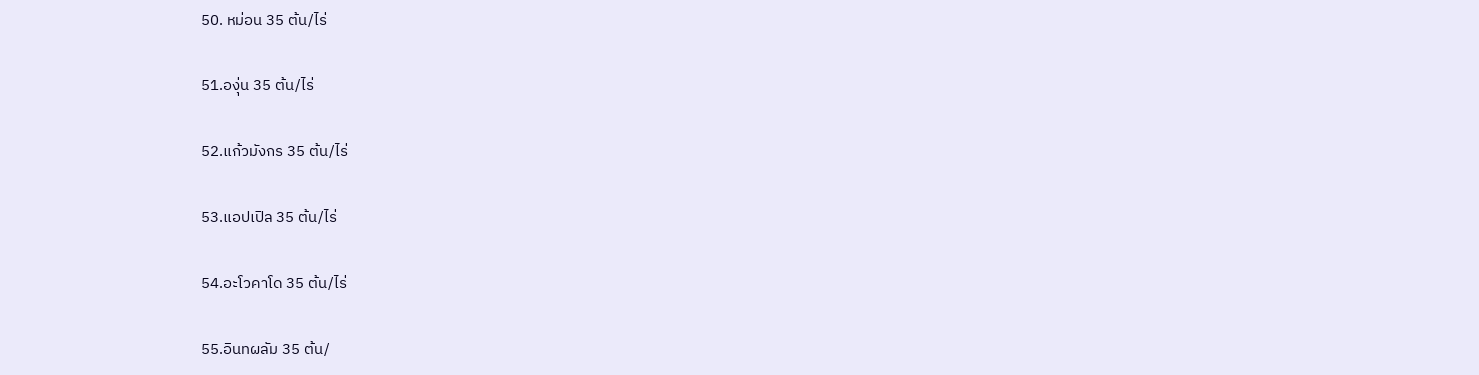50. หม่อน 35 ต้น/ไร่

51.องุ่น 35 ต้น/ไร่

52.แก้วมังกร 35 ต้น/ไร่

53.แอปเปิล 35 ต้น/ไร่

54.อะโวคาโด 35 ต้น/ไร่

55.อินทผลัม 35 ต้น/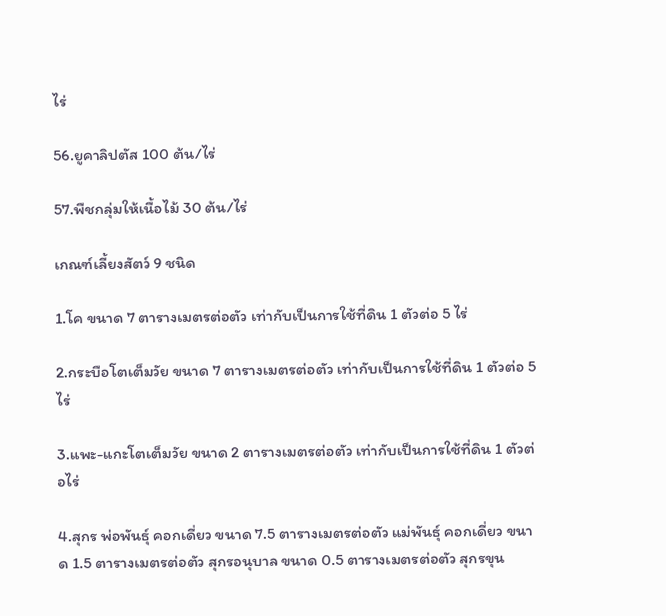ไร่

56.ยูคาลิปตัส 100 ต้น/ไร่

57.พืชกลุ่มให้เนื้อไม้ 30 ต้น/ไร่

เกณฑ์เลี้ยงสัตว์ 9 ชนิด

1.โค ขนาด 7 ตารางเมตรต่อตัว เท่ากับเป็นการใช้ที่ดิน 1 ตัวต่อ 5 ไร่

2.กระบือโตเต็มวัย ขนาด 7 ตารางเมตรต่อตัว เท่ากับเป็นการใช้ที่ดิน 1 ตัวต่อ 5 ไร่

3.แพะ-แกะโตเต็มวัย ขนาด 2 ตารางเมตรต่อตัว เท่ากับเป็นการใช้ที่ดิน 1 ตัวต่อไร่

4.สุกร พ่อพันธุ์ คอกเดี่ยว ขนาด 7.5 ตารางเมตรต่อตัว แม่พันธุ์ คอกเดี่ยว ขนาด 1.5 ตารางเมตรต่อตัว สุกรอนุบาล ขนาด 0.5 ตารางเมตรต่อตัว สุกรขุน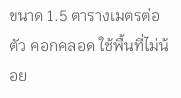ขนาด 1.5 ตารางเมตรต่อตัว คอกคลอด ใช้พื้นที่ไม่น้อย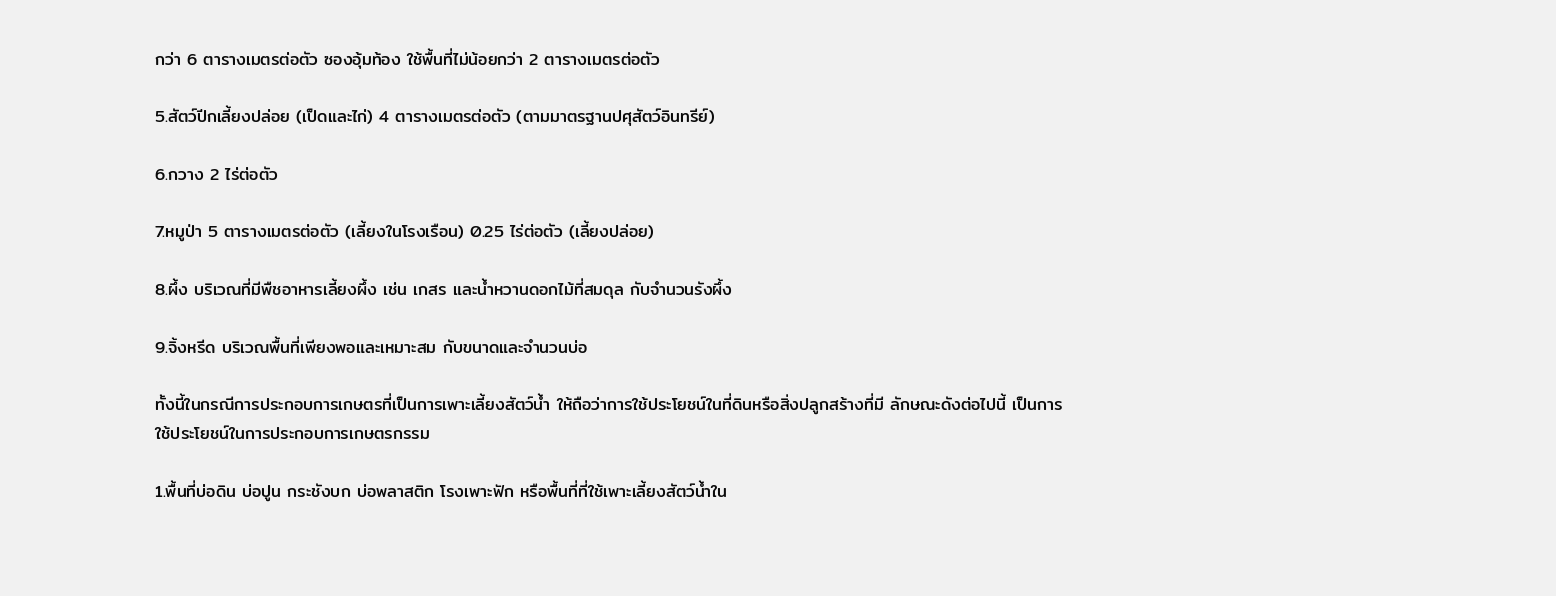กว่า 6 ตารางเมตรต่อตัว ซองอุ้มท้อง ใช้พื้นที่ไม่น้อยกว่า 2 ตารางเมตรต่อตัว

5.สัตว์ปีกเลี้ยงปล่อย (เป็ดและไก่) 4 ตารางเมตรต่อตัว (ตามมาตรฐานปศุสัตว์อินทรีย์)

6.กวาง 2 ไร่ต่อตัว

7.หมูป่า 5 ตารางเมตรต่อตัว (เลี้ยงในโรงเรือน) 0.25 ไร่ต่อตัว (เลี้ยงปล่อย)

8.ผึ้ง บริเวณที่มีพืชอาหารเลี้ยงผึ้ง เช่น เกสร และน้ำหวานดอกไม้ที่สมดุล กับจำนวนรังผึ้ง

9.จิ้งหรีด บริเวณพื้นที่เพียงพอและเหมาะสม กับขนาดและจำนวนบ่อ

ทั้งนี้ในกรณีการประกอบการเกษตรที่เป็นการเพาะเลี้ยงสัตว์น้ำ ให้ถือว่าการใช้ประโยชน์ในที่ดินหรือสิ่งปลูกสร้างที่มี ลักษณะดังต่อไปนี้ เป็นการใช้ประโยชน์ในการประกอบการเกษตรกรรม

1.พื้นที่บ่อดิน บ่อปูน กระชังบก บ่อพลาสติก โรงเพาะฟัก หรือพื้นที่ที่ใช้เพาะเลี้ยงสัตว์น้ำใน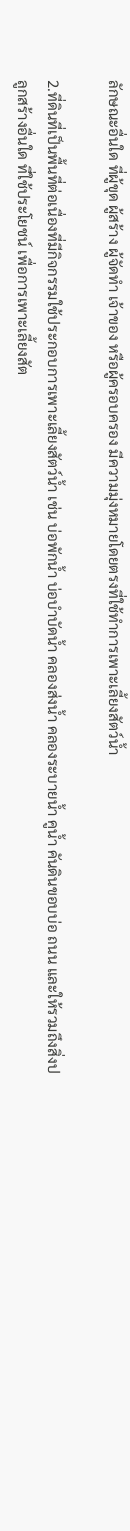ลักษณะอื่นใด ที่ผู้ขุด ผู้สร้าง ผู้จัดทำ เจ้าของ หรือผู้ครอบครอง มีความมุ่งหมายโดยตรงที่ใช้ทำการเพาะเลี้ยงสัตว์น้ำ

2.ที่ดินที่เป็นพื้นที่ต่อเนื่องที่มีกิจกรรมใช้ประกอบการเพาะเลี้ยงสัตว์น้ำ เช่น บ่อพักน้ำ บ่อบำบัดน้ำ คลองส่งน้ำ คลองระบายน้ำ คูน้ำ คันดินขอบบ่อ ถนน และให้รวมถึงสิ่งปลูกสร้างอื่นใด ที่ใช้ประโยชน์ เพื่อการเพาะเลี้ยงสัต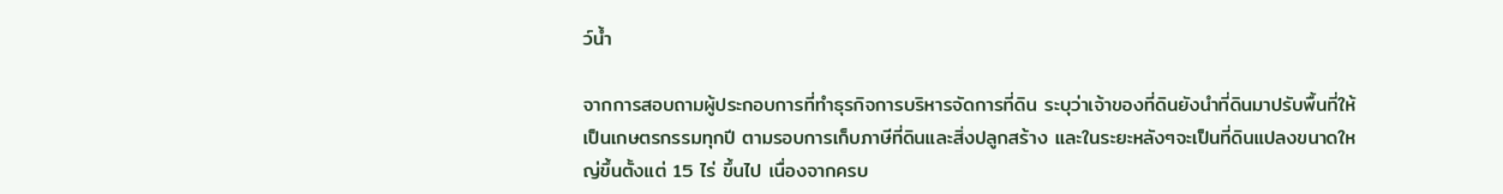ว์น้ำ

จากการสอบถามผู้ประกอบการที่ทำธุรกิจการบริหารจัดการที่ดิน ระบุว่าเจ้าของที่ดินยังนำที่ดินมาปรับพื้นที่ให้เป็นเกษตรกรรมทุกปี ตามรอบการเก็บภาษีที่ดินและสิ่งปลูกสร้าง และในระยะหลังๆจะเป็นที่ดินแปลงขนาดใหญ่ขึ้นตั้งแต่ 15 ไร่ ขึ้นไป เนื่องจากครบ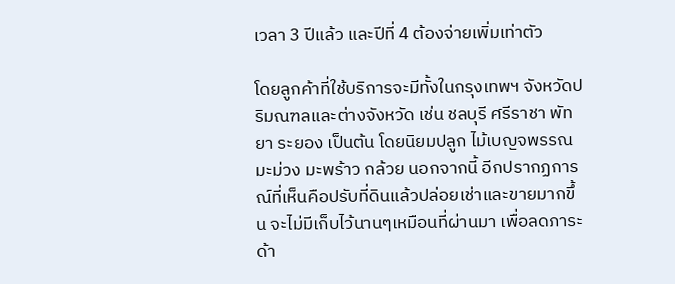เวลา 3 ปีแล้ว และปีที่ 4 ต้องจ่ายเพิ่มเท่าตัว

โดยลูกค้าที่ใช้บริการจะมีทั้งในกรุงเทพฯ จังหวัดปริมณฑลและต่างจังหวัด เช่น ชลบุรี ศรีราชา พัทยา ระยอง เป็นต้น โดยนิยมปลูก ไม้เบญจพรรณ มะม่วง มะพร้าว กล้วย นอกจากนี้ อีกปรากฏการณ์ที่เห็นคือปรับที่ดินแล้วปล่อยเช่าและขายมากขึ้น จะไม่มีเก็บไว้นานๆเหมือนที่ผ่านมา เพื่อลดภาระด้า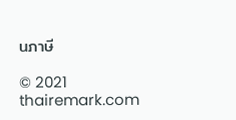นภาษี

© 2021 thairemark.com